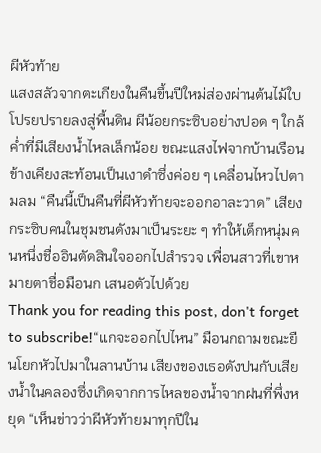ผีหัวท้าย
แสงสลัวจากตะเกียงในคืนขึ้นปีใหม่ส่องผ่านต้นไม้ใบโปรยปรายลงสู่พื้นดิน ผีน้อยกระซิบอย่างปอด ๆ ใกล้ค่ำที่มีเสียงน้ำไหลเล็กน้อย ขณะแสงไฟจากบ้านเรือนข้างเคียงสะท้อนเป็นเงาดำซึ่งค่อย ๆ เคลื่อนไหวไปตามลม “คืนนี้เป็นคืนที่ผีหัวท้ายจะออกอาละวาด” เสียงกระซิบคนในชุมชนดังมาเป็นระยะ ๆ ทำให้เด็กหนุ่มคนหนึ่งชื่ออินตัดสินใจออกไปสำรวจ เพื่อนสาวที่เขาหมายตาชื่อมือนก เสนอตัวไปด้วย
Thank you for reading this post, don't forget to subscribe!“แกจะออกไปไหน” มือนกถามขณะยืนโยกหัวไปมาในลานบ้าน เสียงของเธอดังปนกับเสียงน้ำในคลองซึ่งเกิดจากการไหลของน้ำจากฝนที่พึ่งหยุด “เห็นข่าวว่าผีหัวท้ายมาทุกปีใน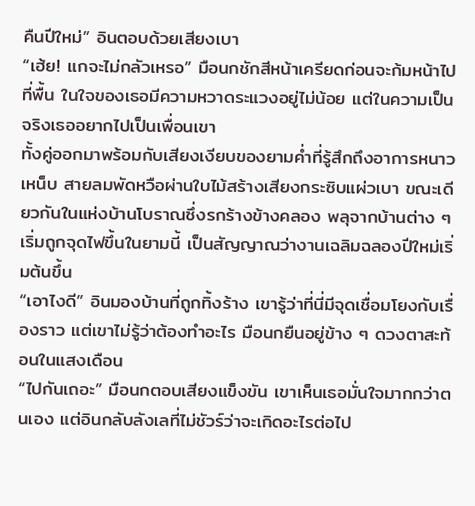คืนปีใหม่” อินตอบด้วยเสียงเบา
“เฮ้ย! แกจะไม่กลัวเหรอ” มือนกชักสีหน้าเครียดก่อนจะก้มหน้าไปที่พื้น ในใจของเธอมีความหวาดระแวงอยู่ไม่น้อย แต่ในความเป็นจริงเธออยากไปเป็นเพื่อนเขา
ทั้งคู่ออกมาพร้อมกับเสียงเงียบของยามค่ำที่รู้สึกถึงอาการหนาวเหน็บ สายลมพัดหวือผ่านใบไม้สร้างเสียงกระซิบแผ่วเบา ขณะเดียวกันในแห่งบ้านโบราณซึ่งรกร้างข้างคลอง พลุจากบ้านต่าง ๆ เริ่มถูกจุดไฟขึ้นในยามนี้ เป็นสัญญาณว่างานเฉลิมฉลองปีใหม่เริ่มต้นขึ้น
“เอาไงดี” อินมองบ้านที่ถูกทิ้งร้าง เขารู้ว่าที่นี่มีจุดเชื่อมโยงกับเรื่องราว แต่เขาไม่รู้ว่าต้องทำอะไร มือนกยืนอยู่ข้าง ๆ ดวงตาสะท้อนในแสงเดือน
“ไปกันเถอะ” มือนกตอบเสียงแข็งขัน เขาเห็นเธอมั่นใจมากกว่าตนเอง แต่อินกลับลังเลที่ไม่ชัวร์ว่าจะเกิดอะไรต่อไป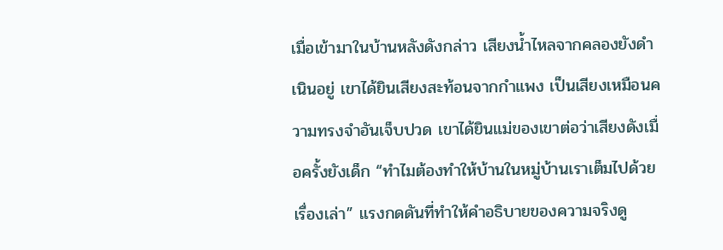เมื่อเข้ามาในบ้านหลังดังกล่าว เสียงน้ำไหลจากคลองยังดำเนินอยู่ เขาได้ยินเสียงสะท้อนจากกำแพง เป็นเสียงเหมือนความทรงจำอันเจ็บปวด เขาได้ยินแม่ของเขาต่อว่าเสียงดังเมื่อครั้งยังเด็ก “ทำไมต้องทำให้บ้านในหมู่บ้านเราเต็มไปด้วยเรื่องเล่า” แรงกดดันที่ทำให้คำอธิบายของความจริงดู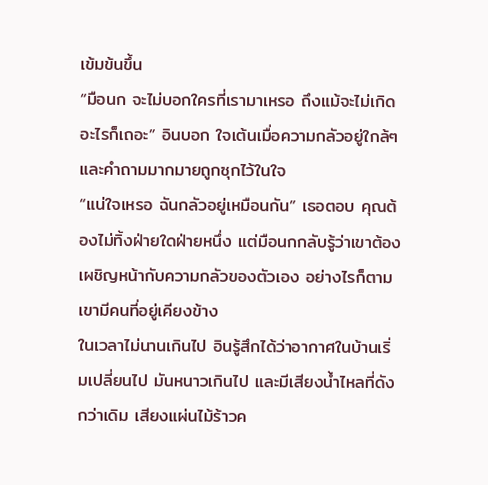เข้มข้นขึ้น
“มือนก จะไม่บอกใครที่เรามาเหรอ ถึงแม้จะไม่เกิดอะไรก็เถอะ” อินบอก ใจเต้นเมื่อความกลัวอยู่ใกล้ๆ และคำถามมากมายถูกซุกไว้ในใจ
“แน่ใจเหรอ ฉันกลัวอยู่เหมือนกัน” เธอตอบ คุณต้องไม่ทิ้งฝ่ายใดฝ่ายหนึ่ง แต่มือนกกลับรู้ว่าเขาต้องเผชิญหน้ากับความกลัวของตัวเอง อย่างไรก็ตามเขามีคนที่อยู่เคียงข้าง
ในเวลาไม่นานเกินไป อินรู้สึกได้ว่าอากาศในบ้านเริ่มเปลี่ยนไป มันหนาวเกินไป และมีเสียงน้ำไหลที่ดังกว่าเดิม เสียงแผ่นไม้ร้าวค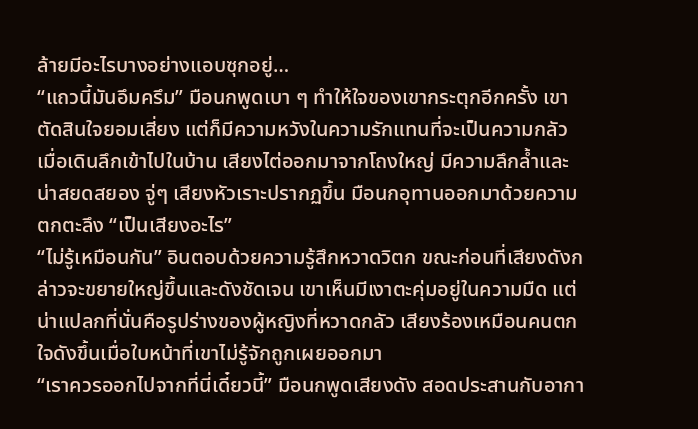ล้ายมีอะไรบางอย่างแอบซุกอยู่…
“แถวนี้มันอึมครึม” มือนกพูดเบา ๆ ทำให้ใจของเขากระตุกอีกครั้ง เขาตัดสินใจยอมเสี่ยง แต่ก็มีความหวังในความรักแทนที่จะเป็นความกลัว
เมื่อเดินลึกเข้าไปในบ้าน เสียงไต่ออกมาจากโถงใหญ่ มีความลึกล้ำและน่าสยดสยอง จู่ๆ เสียงหัวเราะปรากฏขึ้น มือนกอุทานออกมาด้วยความตกตะลึง “เป็นเสียงอะไร”
“ไม่รู้เหมือนกัน” อินตอบด้วยความรู้สึกหวาดวิตก ขณะก่อนที่เสียงดังกล่าวจะขยายใหญ่ขึ้นและดังชัดเจน เขาเห็นมีเงาตะคุ่มอยู่ในความมืด แต่น่าแปลกที่นั่นคือรูปร่างของผู้หญิงที่หวาดกลัว เสียงร้องเหมือนคนตกใจดังขึ้นเมื่อใบหน้าที่เขาไม่รู้จักถูกเผยออกมา
“เราควรออกไปจากที่นี่เดี๋ยวนี้” มือนกพูดเสียงดัง สอดประสานกับอากา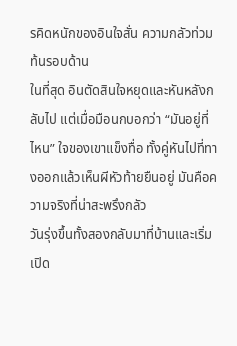รคิดหนักของอินใจสั่น ความกลัวท่วมท้นรอบด้าน
ในที่สุด อินตัดสินใจหยุดและหันหลังกลับไป แต่เมื่อมือนกบอกว่า “มันอยู่ที่ไหน” ใจของเขาแข็งทื่อ ทั้งคู่หันไปที่ทางออกแล้วเห็นผีหัวท้ายยืนอยู่ มันคือความจริงที่น่าสะพรึงกลัว
วันรุ่งขึ้นทั้งสองกลับมาที่บ้านและเริ่มเปิด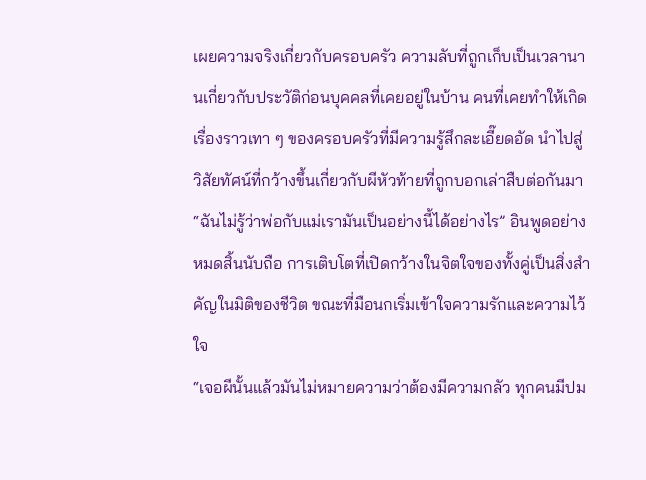เผยความจริงเกี่ยวกับครอบครัว ความลับที่ถูกเก็บเป็นเวลานานเกี่ยวกับประวัติก่อนบุคคลที่เคยอยู่ในบ้าน คนที่เคยทำให้เกิดเรื่องราวเทา ๆ ของครอบครัวที่มีความรู้สึกละเอี๊ยดอัด นำไปสู่วิสัยทัศน์ที่กว้างขึ้นเกี่ยวกับผีหัวท้ายที่ถูกบอกเล่าสืบต่อกันมา
“ฉันไม่รู้ว่าพ่อกับแม่เรามันเป็นอย่างนี้ได้อย่างไร” อินพูดอย่างหมดสิ้นนับถือ การเติบโตที่เปิดกว้างในจิตใจของทั้งคู่เป็นสิ่งสำคัญในมิติของชีวิต ขณะที่มือนกเริ่มเข้าใจความรักและความไว้ใจ
“เจอผีนั้นแล้วมันไม่หมายความว่าต้องมีความกลัว ทุกคนมีปม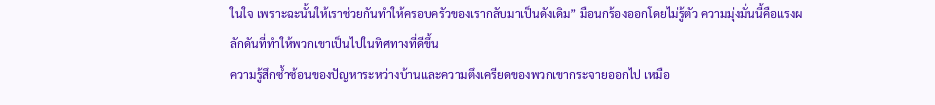ในใจ เพราะฉะนั้นให้เราช่วยกันทำให้ครอบครัวของเรากลับมาเป็นดังเดิม” มือนกร้องออกโดยไม่รู้ตัว ความมุ่งมั่นนี้คือแรงผลักดันที่ทำให้พวกเขาเป็นไปในทิศทางที่ดีขึ้น
ความรู้สึกซ้ำซ้อนของปัญหาระหว่างบ้านและความตึงเครียดของพวกเขากระจายออกไป เหมือ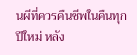นผีที่ควรคืนชีพในคืนทุกปีใหม่ หลัง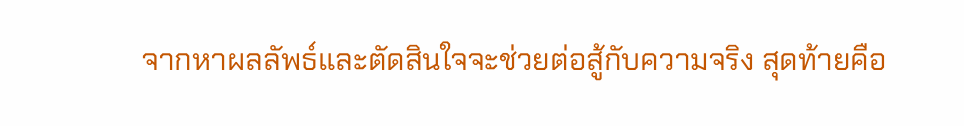จากหาผลลัพธ์และตัดสินใจจะช่วยต่อสู้กับความจริง สุดท้ายคือ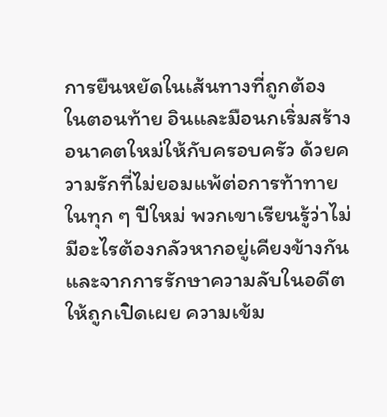การยืนหยัดในเส้นทางที่ถูกต้อง
ในตอนท้าย อินและมือนกเริ่มสร้างอนาคตใหม่ให้กับครอบครัว ด้วยความรักที่ไม่ยอมแพ้ต่อการท้าทายในทุก ๆ ปีใหม่ พวกเขาเรียนรู้ว่าไม่มีอะไรต้องกลัวหากอยู่เคียงข้างกันและจากการรักษาความลับในอดีตให้ถูกเปิดเผย ความเข้ม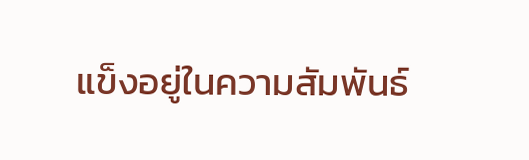แข็งอยู่ในความสัมพันธ์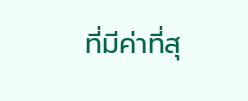ที่มีค่าที่สุ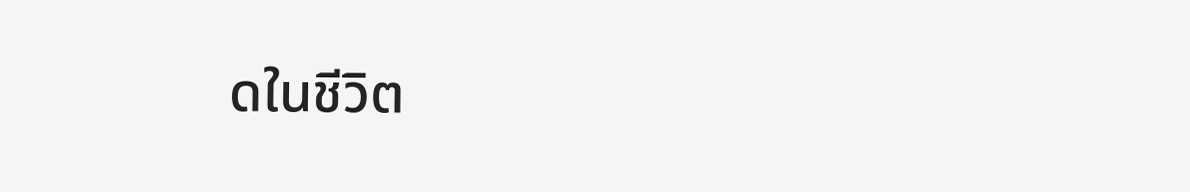ดในชีวิต